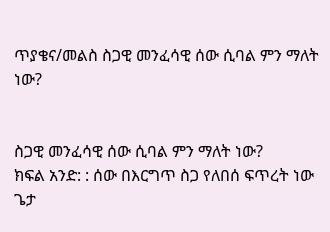ጥያቄና/መልስ ስጋዊ መንፈሳዊ ሰው ሲባል ምን ማለት ነው?


ስጋዊ መንፈሳዊ ሰው ሲባል ምን ማለት ነው?
ክፍል አንድ: : ሰው በእርግጥ ስጋ የለበሰ ፍጥረት ነው ጌታ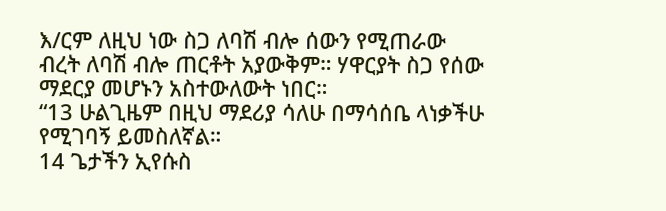እ/ርም ለዚህ ነው ስጋ ለባሽ ብሎ ሰውን የሚጠራው ብረት ለባሽ ብሎ ጠርቶት አያውቅም። ሃዋርያት ስጋ የሰው ማደርያ መሆኑን አስተውለውት ነበር።
“13 ሁልጊዜም በዚህ ማደሪያ ሳለሁ በማሳሰቤ ላነቃችሁ የሚገባኝ ይመስለኛል።
14 ጌታችን ኢየሱስ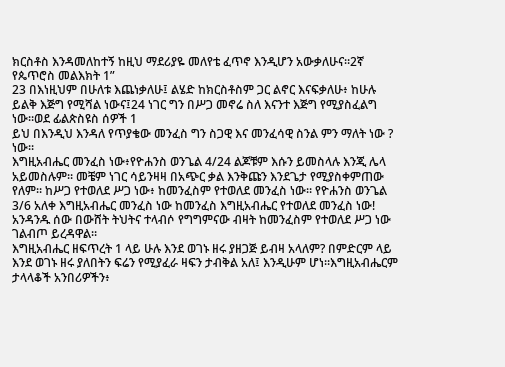ክርስቶስ እንዳመለከተኝ ከዚህ ማደሪያዬ መለየቴ ፈጥኖ እንዲሆን አውቃለሁና።2ኛ የጴጥሮስ መልእክት 1”
23 በእነዚህም በሁለቱ እጨነቃለሁ፤ ልሄድ ከክርስቶስም ጋር ልኖር እናፍቃለሁ፥ ከሁሉ ይልቅ እጅግ የሚሻል ነውና፤24 ነገር ግን በሥጋ መኖሬ ስለ እናንተ እጅግ የሚያስፈልግ ነው።ወደ ፊልጵስዩስ ሰዎች 1
ይህ በእንዲህ እንዳለ የጥያቄው መንፈስ ግን ስጋዊ እና መንፈሳዊ ስንል ምን ማለት ነው ? ነው።
እግዚአብሔር መንፈስ ነው፥የዮሐንስ ወንጌል 4/24 ልጆቹም እሱን ይመስላሉ እንጂ ሌላ አይመስሉም። መቼም ነገር ሳይንዛዛ በአጭር ቃል እንቅጩን እንደጌታ የሚያስቀምጠው የለም። ከሥጋ የተወለደ ሥጋ ነው፥ ከመንፈስም የተወለደ መንፈስ ነው። የዮሐንስ ወንጌል 3/6 አለቀ እግዚአብሔር መንፈስ ነው ከመንፈስ እግዚአብሔር የተወለደ መንፈስ ነው! አንዳንዱ ሰው በውሸት ትህትና ተላብሶ የግግምናው ብዛት ከመንፈስም የተወለደ ሥጋ ነው ገልብጦ ይረዳዋል።
እግዚአብሔር ዘፍጥረት 1 ላይ ሁሉ እንደ ወገኑ ዘሩ ያዘጋጅ ይብዛ አላለም? በምድርም ላይ እንደ ወገኑ ዘሩ ያለበትን ፍሬን የሚያፈራ ዛፍን ታብቅል አለ፤ እንዲሁም ሆነ።እግዚአብሔርም ታላላቆች አንበሪዎችን፥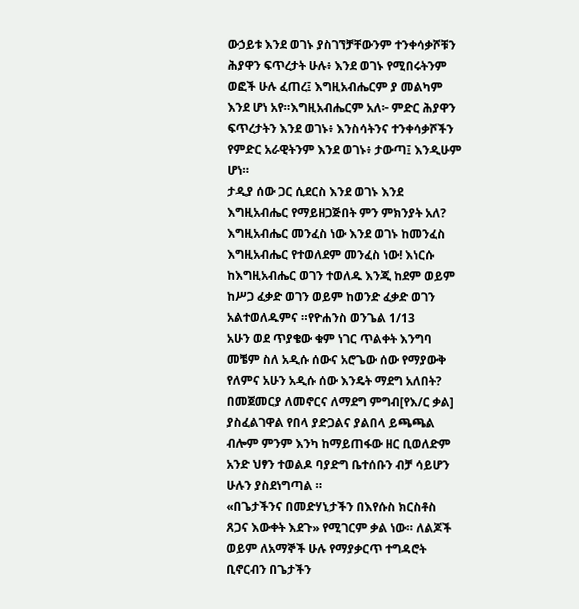ውኃይቱ እንደ ወገኑ ያስገኘቻቸውንም ተንቀሳቃሾቹን ሕያዋን ፍጥረታት ሁሉ፥ እንደ ወገኑ የሚበሩትንም ወፎች ሁሉ ፈጠረ፤ እግዚአብሔርም ያ መልካም እንደ ሆነ አየ።እግዚአብሔርም አለ፦ ምድር ሕያዋን ፍጥረታትን እንደ ወገኑ፥ እንስሳትንና ተንቀሳቃሾችን የምድር አራዊትንም እንደ ወገኑ፥ ታውጣ፤ እንዲሁም ሆነ።
ታዲያ ሰው ጋር ሲደርስ እንደ ወገኑ እንደ እግዚአብሔር የማይዘጋጅበት ምን ምክንያት አለ? እግዚአብሔር መንፈስ ነው እንደ ወገኑ ከመንፈስ እግዚአብሔር የተወለደም መንፈስ ነው! እነርሱ ከእግዚአብሔር ወገን ተወለዱ እንጂ ከደም ወይም ከሥጋ ፈቃድ ወገን ወይም ከወንድ ፈቃድ ወገን አልተወለዱምና ።የዮሐንስ ወንጌል 1/13
አሁን ወደ ጥያቄው ቁም ነገር ጥልቀት እንግባ መቼም ስለ አዲሱ ሰውና አሮጌው ሰው የማያውቅ የለምና አሁን አዲሱ ሰው እንዴት ማደግ አለበት? በመጀመርያ ለመኖርና ለማደግ ምግብ[የእ/ር ቃል] ያስፈልገዋል የበላ ያድጋልና ያልበላ ይጫጫል ብሎም ምንም እንካ ከማይጠፋው ዘር ቢወለድም አንድ ህፃን ተወልዶ ባያድግ ቤተሰቡን ብቻ ሳይሆን ሁሉን ያስደነግጣል ።
«በጌታችንና በመድሃኒታችን በእየሱስ ክርስቶስ ጸጋና እውቀት እደጉ» የሚገርም ቃል ነው። ለልጆች ወይም ለአማኞች ሁሉ የማያቃርጥ ተግዳሮት ቢኖርብን በጌታችን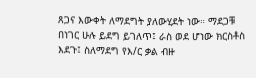ጸጋና እውቀት ለማደግት ያለውሂደት ነው። ማደጋቹ በነገር ሁሉ ይደግ ይገለጥ፤ ራስ ወደ ሆነው ክርስቶስ እደጉ፤ ስለማደግ የእ/ር ቃል ብዙ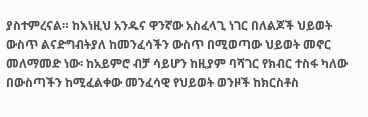ያስተምረናል። ከእነዚህ አንዱና ዋንኛው አስፈላጊ ነገር በለልጆች ህይወት ውስጥ ልናድግብትያለ ከመንፈሳችን ውስጥ በሚወጣው ህይወት መኖር መለማመድ ነው፡ ከአይምሮ ብቻ ሳይሆን ከዚያም ባሻገር የክብር ተስፋ ካለው በውስጣችን ከሚፈልቀው መንፈሳዊ የህይወት ወንዞች ከክርስቶስ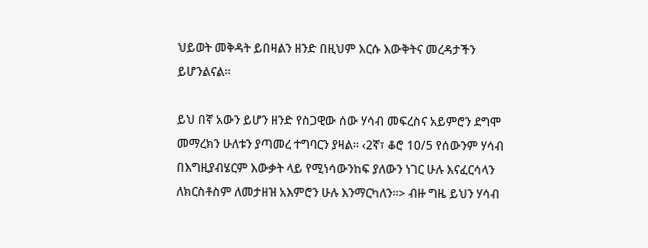ህይወት መቅዳት ይበዛልን ዘንድ በዚህም እርሱ እውቅትና መረዳታችን ይሆንልናል።

ይህ በኛ አውን ይሆን ዘንድ የስጋዊው ሰው ሃሳብ መፍረስና አይምሮን ደግሞ መማረክን ሁለቱን ያጣመረ ተግባርን ያዛል። ‹2ኛ፣ ቆሮ 10/5 የሰውንም ሃሳብ በእግዚያብሄርም እውቃት ላይ የሚነሳውንከፍ ያለውን ነገር ሁሉ እናፈርሳላን ለክርስቶስም ለመታዘዝ አእምሮን ሁሉ እንማርካለን።> ብዙ ግዜ ይህን ሃሳብ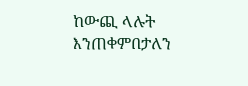ከውጪ ላሉት እንጠቀምበታለን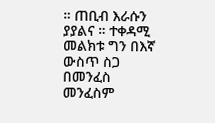። ጠቢብ እራሱን ያያልና ። ተቀዳሚ መልክቱ ግን በእኛ ውስጥ ስጋ በመንፈስ መንፈስም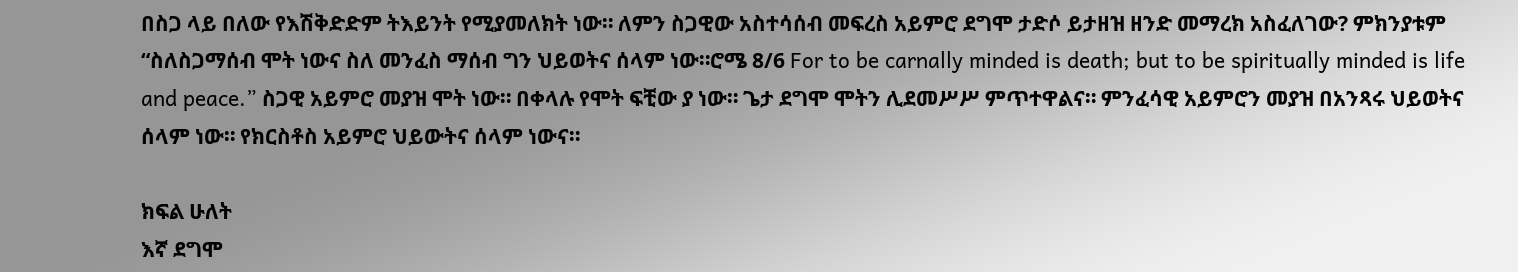በስጋ ላይ በለው የእሽቅድድም ትእይንት የሚያመለክት ነው። ለምን ስጋዊው አስተሳሰብ መፍረስ አይምሮ ደግሞ ታድሶ ይታዘዝ ዘንድ መማረክ አስፈለገው? ምክንያቱም “ስለስጋማሰብ ሞት ነውና ስለ መንፈስ ማሰብ ግን ህይወትና ሰላም ነው።ሮሜ 8/6 For to be carnally minded is death; but to be spiritually minded is life and peace.” ስጋዊ አይምሮ መያዝ ሞት ነው። በቀላሉ የሞት ፍቺው ያ ነው። ጌታ ደግሞ ሞትን ሊደመሥሥ ምጥተዋልና። ምንፈሳዊ አይምሮን መያዝ በአንጻሩ ህይወትና ሰላም ነው። የክርስቶስ አይምሮ ህይውትና ሰላም ነውና።

ክፍል ሁለት
እኛ ደግሞ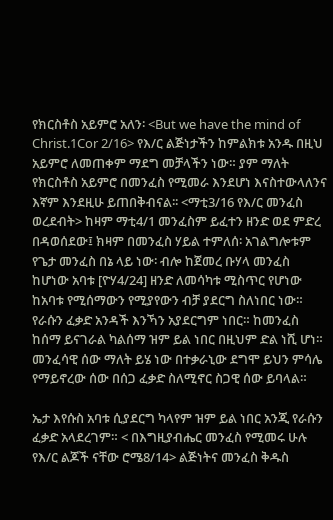የክርስቶስ አይምሮ አለን፡ <But we have the mind of Christ.1Cor 2/16> የእ/ር ልጅነታችን ከምልክቱ አንዱ በዚህ አይምሮ ለመጠቀም ማደግ መቻላችን ነው። ያም ማለት የክርስቶስ አይምሮ በመንፈስ የሚመራ እንደሆነ እናስተውላለንና እኛም እንደዚሁ ይጠበቅብናል፡፡ <ማቲ3/16 የእ/ር መንፈስ ወረደብት> ከዛም ማቲ4/1 መንፈስም ይፈተን ዘንድ ወደ ምድረ በዳወሰደው፤ ክዛም በመንፈስ ሃይል ተምለሰ፡ አገልግሎቱም የጌታ መንፈስ በኔ ላይ ነው፡ ብሎ ከጀመረ ቡሃላ መንፈስ ከሆነው አባቱ [ዮሃ4/24] ዘንድ ለመሳካቱ ሚስጥር የሆነው ከአባቱ የሚሰማውን የሚያየውን ብቻ ያደርግ ስለነበር ነው። የራሱን ፈቃድ አንዳች እንኻን አያደርግም ነበር። ከመንፈስ ከሰማ ይናገራል ካልሰማ ዝም ይል ነበር በዚህም ድል ነሺ ሆነ። መንፈሳዊ ሰው ማለት ይሄ ነው በተቃራኒው ደግሞ ይህን ምሳሌ የማይኖረው ሰው በሰጋ ፈቃድ ስለሚኖር ስጋዊ ሰው ይባላል።

ኤታ እየሱስ አባቱ ሲያደርግ ካላየም ዝም ይል ነበር አንጂ የራሱን ፈቃድ አላደረገም። < በእግዚያብሔር መንፈስ የሚመሩ ሁሉ የእ/ር ልጆች ናቸው ሮሜ8/14> ልጅነትና መንፈስ ቅዱስ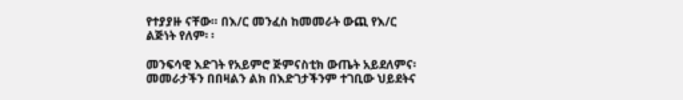የተያያዙ ናቸው። በእ/ር መንፈስ ከመመራት ውጪ የእ/ር ልጅነት የለም፡ ፡

መንፍሳዊ እድገት የአይምሮ ጅምናስቲክ ውጤት አይደለምና፡ መመራታችን በበዛልን ልክ በእድገታችንም ተገቢው ህይደትና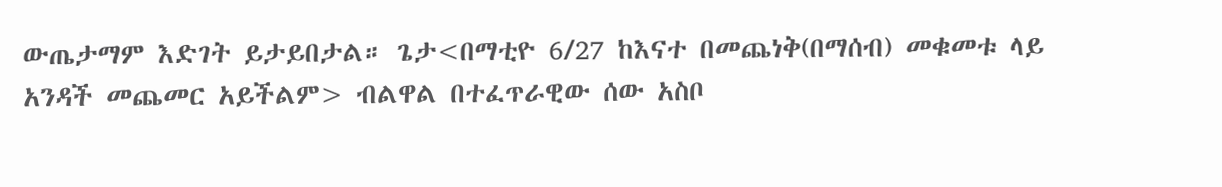ውጤታማም እድገት ይታይበታል። ጌታ<በማቲዮ 6/27 ከእናተ በመጨነቅ(በማሰብ) መቁመቱ ላይ አንዳች መጨመር አይችልም> ብልዋል በተፈጥራዊው ሰው አስቦ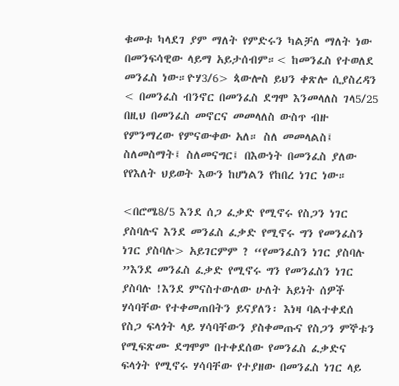ቁመቱ ካላደገ ያም ማለት የምድሩን ካልቻለ ማለት ነው በመንፍሳዊው ላይማ አይታሰብም።< ከመንፈስ የተወለደ መንፈስ ነው።ዮሃ3/6> ጳውሎስ ይህን ቀጽሎ ሲያስረዳን < በመንፈስ ብንኖር በመንፈስ ደግሞ እንመላለስ ገላ5/25 በዚህ በመንፈስ መኖርና መመላለስ ውስጥ ብዙ የምንማረው የምናውቀው አለ። ስለ መመላልስ፤ ስለመስማት፤ ስለመናግር፤ በእውነት በመንፈስ ያለው የየእለት ህይወት እውን ከሆነልን የከበረ ነገር ነው።

<በሮሜ8/5 እንደ ሰጋ ፈቃድ የሚኖሩ የስጋን ነገር ያስባሉና እንደ መንፈስ ፈቃድ የሚኖሩ ግን የመንፈስን ነገር ያስባሉ> አይገርምም ? “የመንፈስን ነገር ያስባሉ ”እንደ መንፈስ ፈቃድ የሚኖሩ ግን የመንፈስን ነገር ያስባሉ !እንደ ምናስተውለው ሁለት አይነት ሰዎች ሃሳባቸው የተቀመጠበትን ይናያለን፡ እነዛ ባልተቀደሰ የስጋ ፍላጎት ላይ ሃሳባቸውን ያስቀመጡና የስጋን ምኞቱን የሚፍጽሙ ደግሞም በተቀደሰው የመንፈስ ፈቃድና ፍላጎት የሚኖሩ ሃሳባቸው የተያዘው በመንፈስ ነገር ላይ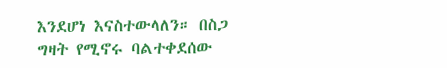እንደሆነ እናስተውላለን። በስጋ ግዛት የሚኖሩ ባልተቀደሰው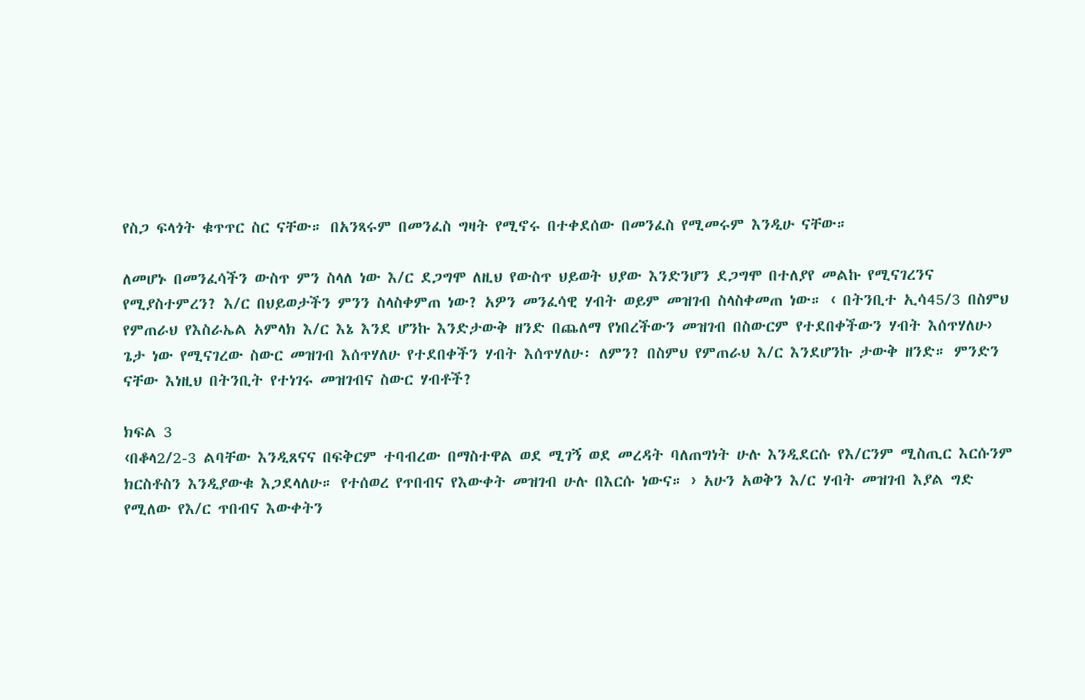የስጋ ፍላጎት ቁጥጥር ስር ናቸው። በአንጻሩም በመንፈስ ግዛት የሚኖሩ በተቀደሰው በመንፈስ የሚመሩም እንዲሁ ናቸው።

ለመሆኑ በመንፈሳችን ውስጥ ምን ስላለ ነው እ/ር ደጋግሞ ለዚህ የውስጥ ህይወት ህያው እንድንሆን ደጋግሞ በተለያየ መልኩ የሚናገረንና የሚያስተምረን? እ/ር በህይወታችን ምንን ስላስቀምጠ ነው? አዎን መንፈሳዊ ሃብት ወይም መዝገብ ስላስቀመጠ ነው። ‹ በትንቢተ ኢሳ45/3 በስምህ የምጠራህ የእስራኤል አምላክ እ/ር እኔ እንደ ሆንኩ እንድታውቅ ዘንድ በጨለማ የነበረችውን መዝገብ በስውርም የተደበቀችውን ሃብት እሰጥሃለሁ› ጌታ ነው የሚናገረው ስውር መዝገብ እሰጥሃለሁ የተደበቀችን ሃብት እሰጥሃለሁ፡ ለምን? በስምህ የምጠራህ እ/ር እንደሆንኩ ታውቅ ዘንድ። ምንድን ናቸው እነዚህ በትንቢት የተነገሩ መዝገብና ስውር ሃብቶች?

ክፍል 3
‹በቆላ2/2-3 ልባቸው እንዲጸናና በፍቅርም ተባብረው በማስተዋል ወደ ሚገኝ ወደ መረዳት ባለጠግነት ሁሉ እንዲደርሱ የእ/ርንም ሚስጢር እርሱንም ክርስቶስን እንዲያውቁ እጋደላለሁ። የተሰወረ የጥበብና የእውቀት መዝገብ ሁሉ በእርሱ ነውና። › አሁን አወቅን እ/ር ሃብት መዝገብ እያል ግድ የሚለው የእ/ር ጥበብና እውቀትን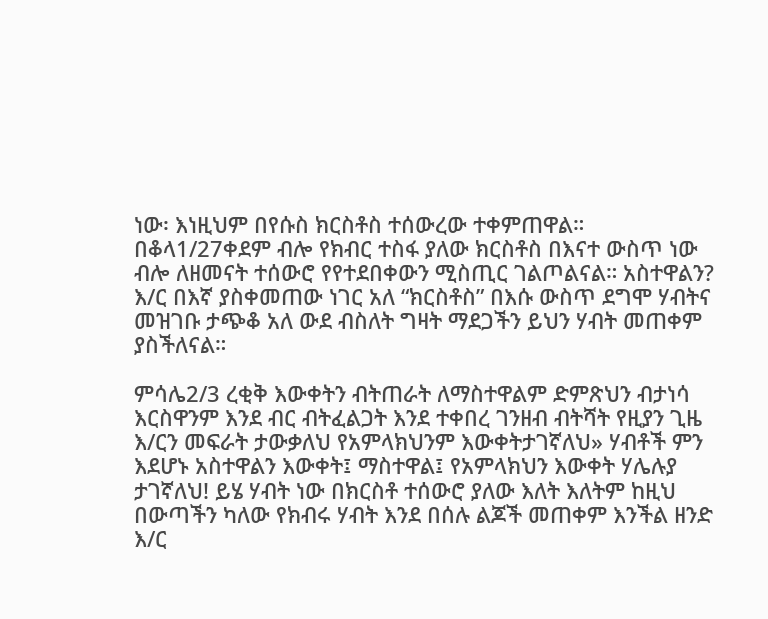ነው፡ እነዚህም በየሱስ ክርስቶስ ተሰውረው ተቀምጠዋል። በቆላ1/27ቀደም ብሎ የክብር ተስፋ ያለው ክርስቶስ በእናተ ውስጥ ነው ብሎ ለዘመናት ተሰውሮ የየተደበቀውን ሚስጢር ገልጦልናል። አስተዋልን? እ/ር በእኛ ያስቀመጠው ነገር አለ “ክርስቶስ” በእሱ ውስጥ ደግሞ ሃብትና መዝገቡ ታጭቆ አለ ውደ ብስለት ግዛት ማደጋችን ይህን ሃብት መጠቀም ያስችለናል።

ምሳሌ2/3 ረቂቅ እውቀትን ብትጠራት ለማስተዋልም ድምጽህን ብታነሳ እርስዋንም እንደ ብር ብትፈልጋት እንደ ተቀበረ ገንዘብ ብትሻት የዚያን ጊዜ እ/ርን መፍራት ታውቃለህ የአምላክህንም እውቀትታገኛለህ» ሃብቶች ምን እደሆኑ አስተዋልን እውቀት፤ ማስተዋል፤ የአምላክህን እውቀት ሃሌሉያ ታገኛለህ! ይሄ ሃብት ነው በክርስቶ ተሰውሮ ያለው እለት እለትም ከዚህ በውጣችን ካለው የክብሩ ሃብት እንደ በሰሉ ልጆች መጠቀም እንችል ዘንድ እ/ር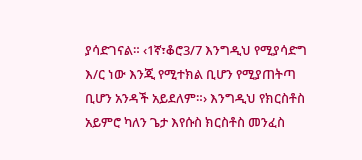ያሳድገናል። ‹1ኛ፣ቆሮ3/7 እንግዲህ የሚያሳድግ እ/ር ነው እንጂ የሚተክል ቢሆን የሚያጠትጣ ቢሆን አንዳች አይደለም።› እንግዲህ የክርስቶስ አይምሮ ካለን ጌታ እየሱስ ክርስቶስ መንፈስ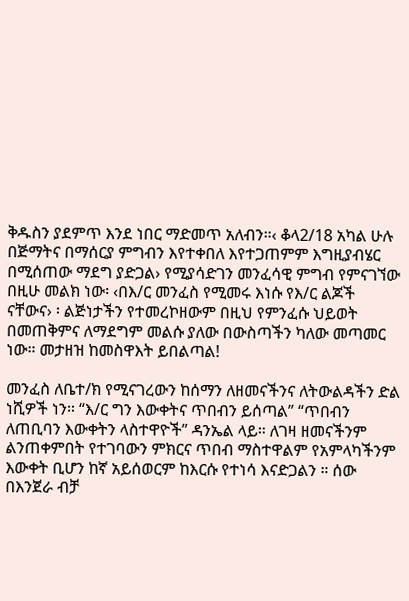ቅዱስን ያደምጥ እንደ ነበር ማድመጥ አለብን።‹ ቆላ2/18 አካል ሁሉ በጅማትና በማሰርያ ምግብን እየተቀበለ እየተጋጠምም እግዚያብሄር በሚሰጠው ማደግ ያድጋል› የሚያሳድገን መንፈሳዊ ምግብ የምናገኘው በዚሁ መልክ ነው፡ ‹በእ/ር መንፈስ የሚመሩ እነሱ የእ/ር ልጆች ናቸውና› ፡ ልጅነታችን የተመረኮዘውም በዚህ የምንፈሱ ህይወት በመጠቅምና ለማደግም መልሱ ያለው በውስጣችን ካለው መጣመር ነው። መታዘዝ ከመስዋእት ይበልጣል!

መንፈስ ለቤተ/ክ የሚናገረውን ከሰማን ለዘመናችንና ለትውልዳችን ድል ነሺዎች ነን። “እ/ር ግን እውቀትና ጥበብን ይሰጣል” “ጥበብን ለጠቢባን እውቀትን ላስተዋዮች” ዳንኤል ላይ። ለገዛ ዘመናችንም ልንጠቀምበት የተገባውን ምክርና ጥበብ ማስተዋልም የአምላካችንም እውቀት ቢሆን ከኛ አይሰወርም ከእርሱ የተነሳ እናድጋልን ። ሰው በእንጀራ ብቻ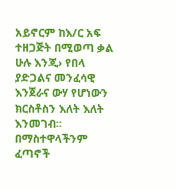አይኖርም ከእ/ር አፍ ተዘጋጅት በሚወጣ ቃል ሁሉ እንጂ› የበላ ያድጋልና መንፈሳዊ እንጀራና ውሃ የሆነውን ክርስቶስን እለት እለት እንመገብ። በማስተዋላችንም ፈጣኖች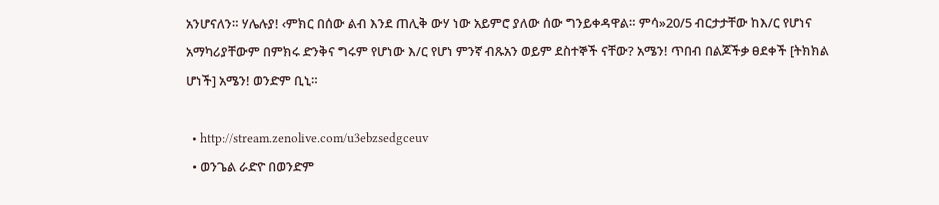አንሆናለን። ሃሌሉያ! ‹ምክር በሰው ልብ እንደ ጠሊቅ ውሃ ነው አይምሮ ያለው ሰው ግንይቀዳዋል። ምሳ»20/5 ብርታታቸው ከእ/ር የሆነና አማካሪያቸውም በምክሩ ድንቅና ግሩም የሆነው እ/ር የሆነ ምንኛ ብጹአን ወይም ደስተኞች ናቸው? አሜን! ጥበብ በልጆችቃ ፀደቀች [ትክክል ሆነች] አሜን! ወንድም ቢኒ።

  • http://stream.zenolive.com/u3ebzsedgceuv
  • ወንጌል ራድዮ በወንድም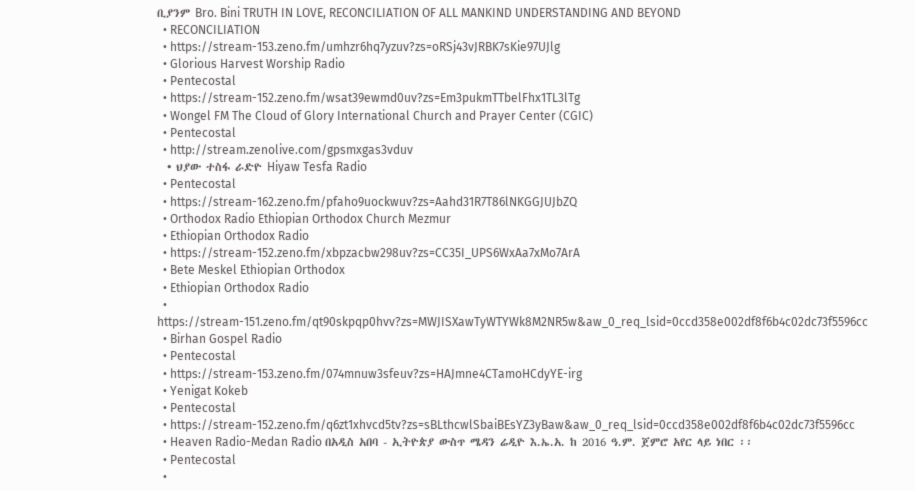ቢያንም Bro. Bini TRUTH IN LOVE, RECONCILIATION OF ALL MANKIND UNDERSTANDING AND BEYOND
  • RECONCILIATION
  • https://stream-153.zeno.fm/umhzr6hq7yzuv?zs=oRSj43vJRBK7sKie97UJlg
  • Glorious Harvest Worship Radio
  • Pentecostal
  • https://stream-152.zeno.fm/wsat39ewmd0uv?zs=Em3pukmTTbelFhx1TL3lTg
  • Wongel FM The Cloud of Glory International Church and Prayer Center (CGIC)
  • Pentecostal
  • http://stream.zenolive.com/gpsmxgas3vduv
  • ህያው ተስፋ ራድዮ Hiyaw Tesfa Radio
  • Pentecostal
  • https://stream-162.zeno.fm/pfaho9uockwuv?zs=Aahd31R7T86lNKGGJUJbZQ
  • Orthodox Radio Ethiopian Orthodox Church Mezmur
  • Ethiopian Orthodox Radio
  • https://stream-152.zeno.fm/xbpzacbw298uv?zs=CC35I_UPS6WxAa7xMo7ArA
  • Bete Meskel Ethiopian Orthodox
  • Ethiopian Orthodox Radio
  • https://stream-151.zeno.fm/qt90skpqp0hvv?zs=MWJISXawTyWTYWk8M2NR5w&aw_0_req_lsid=0ccd358e002df8f6b4c02dc73f5596cc
  • Birhan Gospel Radio
  • Pentecostal
  • https://stream-153.zeno.fm/074mnuw3sfeuv?zs=HAJmne4CTamoHCdyYE-irg
  • Yenigat Kokeb
  • Pentecostal
  • https://stream-152.zeno.fm/q6zt1xhvcd5tv?zs=sBLthcwlSbaiBEsYZ3yBaw&aw_0_req_lsid=0ccd358e002df8f6b4c02dc73f5596cc
  • Heaven Radio-Medan Radio በአዲስ አበባ - ኢትዮጵያ ውስጥ ሜዳን ሬዲዮ እ.ኤ.አ. ከ 2016 ዓ.ም. ጀምሮ አየር ላይ ነበር ፡፡
  • Pentecostal
  •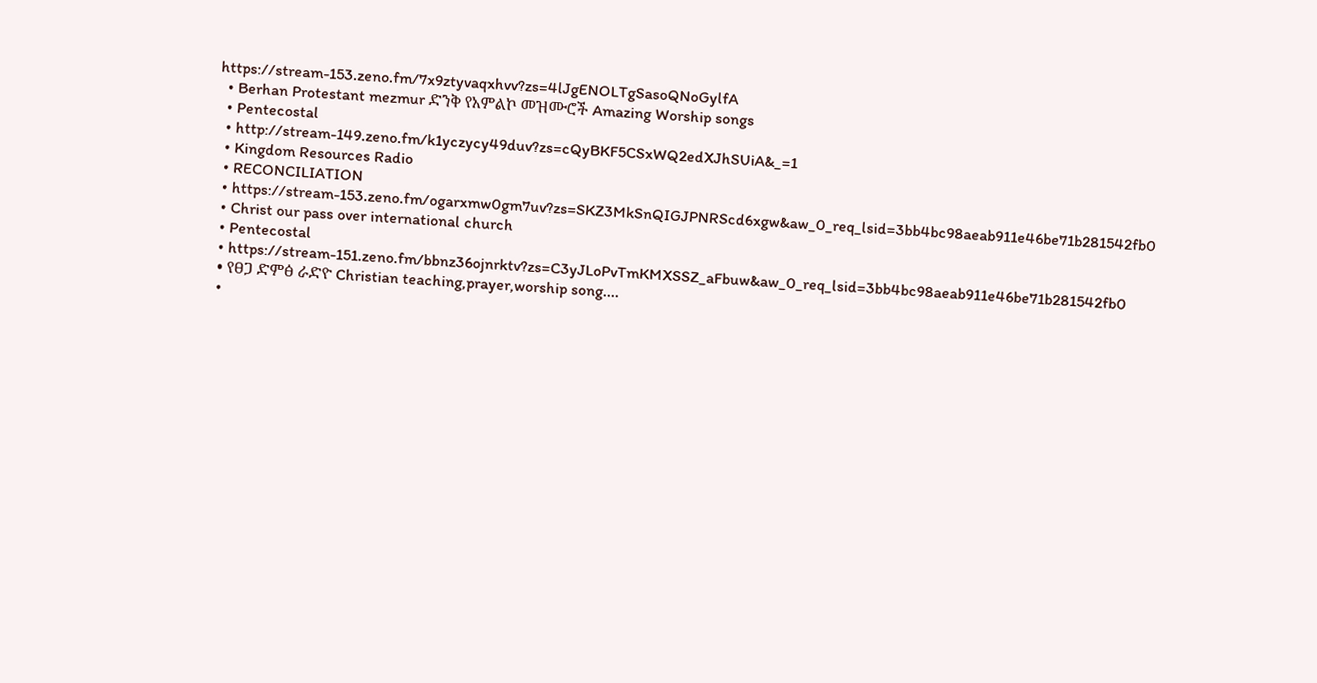https://stream-153.zeno.fm/7x9ztyvaqxhvv?zs=4lJgENOLTgSasoQNoGylfA
  • Berhan Protestant mezmur ድንቅ የአምልኮ መዝሙሮች Amazing Worship songs
  • Pentecostal
  • http://stream-149.zeno.fm/k1yczycy49duv?zs=cQyBKF5CSxWQ2edXJhSUiA&_=1
  • Kingdom Resources Radio
  • RECONCILIATION
  • https://stream-153.zeno.fm/ogarxmw0gm7uv?zs=SKZ3MkSnQIGJPNRScd6xgw&aw_0_req_lsid=3bb4bc98aeab911e46be71b281542fb0
  • Christ our pass over international church
  • Pentecostal
  • https://stream-151.zeno.fm/bbnz36ojnrktv?zs=C3yJLoPvTmKMXSSZ_aFbuw&aw_0_req_lsid=3bb4bc98aeab911e46be71b281542fb0
  • የፀጋ ድምፅ ራድዮ Christian teaching,prayer,worship song....
  •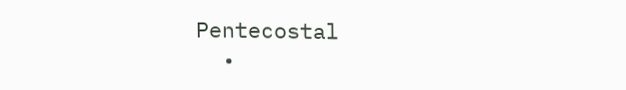Pentecostal
  •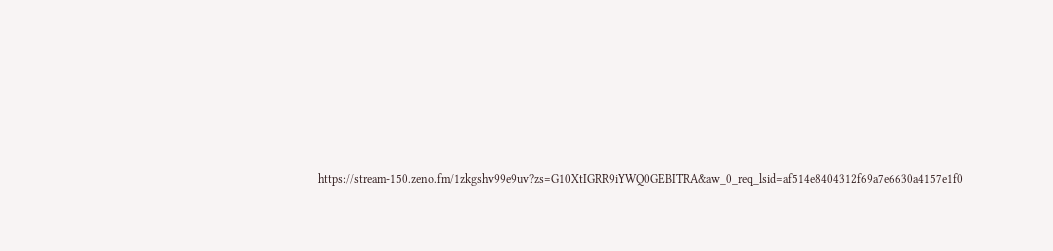https://stream-150.zeno.fm/1zkgshv99e9uv?zs=G10XtIGRR9iYWQ0GEBITRA&aw_0_req_lsid=af514e8404312f69a7e6630a4157e1f0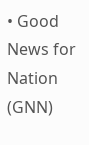• Good News for Nation (GNN)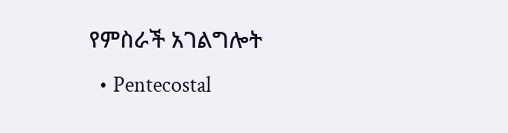የምስራች አገልግሎት
  • Pentecostal